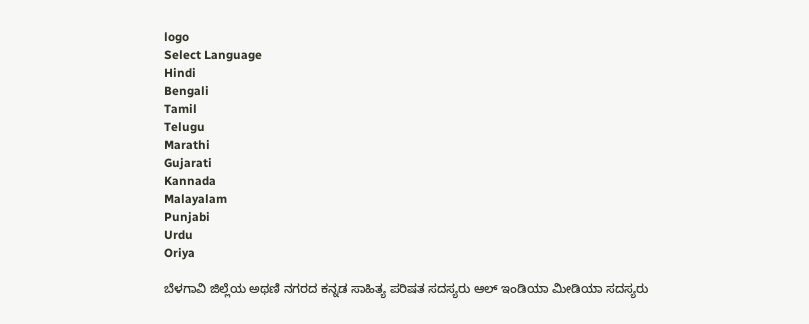logo
Select Language
Hindi
Bengali
Tamil
Telugu
Marathi
Gujarati
Kannada
Malayalam
Punjabi
Urdu
Oriya

ಬೆಳಗಾವಿ ಜಿಲ್ಲೆಯ ಅಥಣಿ ನಗರದ ಕನ್ನಡ ಸಾಹಿತ್ಯ ಪರಿಷತ ಸದಸ್ಯರು ಆಲ್ ಇಂಡಿಯಾ ಮೀಡಿಯಾ ಸದಸ್ಯರು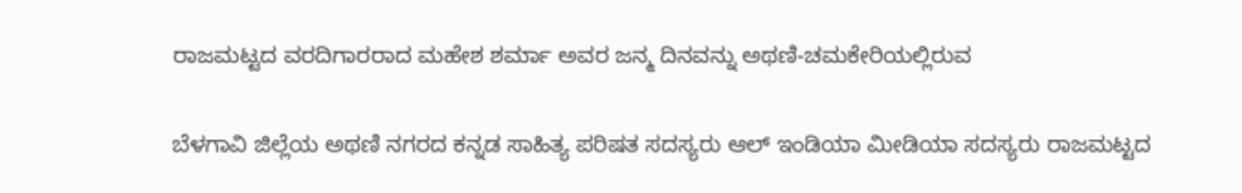ರಾಜಮಟ್ಟದ ವರದಿಗಾರರಾದ ಮಹೇಶ ಶರ್ಮಾ ಅವರ ಜನ್ಮ ದಿನವನ್ನು ಅಥಣಿ-ಚಮಕೇರಿಯಲ್ಲಿರುವ

ಬೆಳಗಾವಿ ಜಿಲ್ಲೆಯ ಅಥಣಿ ನಗರದ ಕನ್ನಡ ಸಾಹಿತ್ಯ ಪರಿಷತ ಸದಸ್ಯರು ಆಲ್ ಇಂಡಿಯಾ ಮೀಡಿಯಾ ಸದಸ್ಯರು ರಾಜಮಟ್ಟದ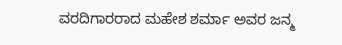ವರದಿಗಾರರಾದ ಮಹೇಶ ಶರ್ಮಾ ಅವರ ಜನ್ಮ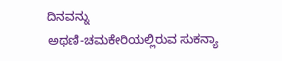ದಿನವನ್ನು
ಅಥಣಿ-ಚಮಕೇರಿಯಲ್ಲಿರುವ ಸುಕನ್ಯಾ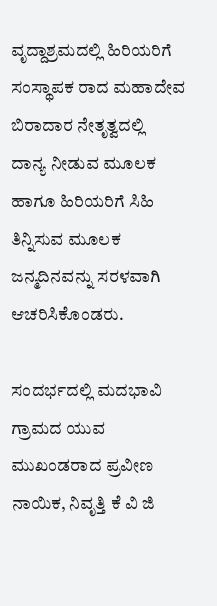ವೃದ್ದಾಶ್ರಮದಲ್ಲಿ ಹಿರಿಯರಿಗೆ ಸಂಸ್ಥಾಪಕ ರಾದ ಮಹಾದೇವ ಬಿರಾದಾರ ನೇತೃತ್ವದಲ್ಲಿ
ದಾನ್ಯ ನೀಡುವ ಮೂಲಕ ಹಾಗೂ ಹಿರಿಯರಿಗೆ ಸಿಹಿ ತಿನ್ನಿಸುವ ಮೂಲಕ ಜನ್ಮದಿನವನ್ನು ಸರಳವಾಗಿ ಆಚರಿಸಿಕೊಂಡರು.

ಸಂದರ್ಭದಲ್ಲಿ ಮದಭಾವಿ ಗ್ರಾಮದ ಯುವ ಮುಖಂಡರಾದ ಪ್ರವೀಣ ನಾಯಿಕ, ನಿವೃತ್ತಿ ಕೆ ವಿ ಜಿ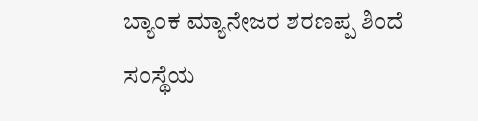ಬ್ಯಾಂಕ ಮ್ಯಾನೇಜರ ಶರಣಪ್ಪ ಶಿಂದೆ
ಸಂಸ್ಥೆಯ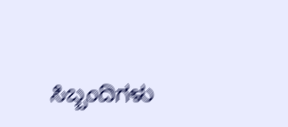ಸಿಬ್ಬಂದಿಗಳು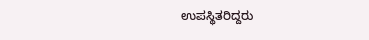ಉಪಸ್ಥಿತರಿದ್ದರು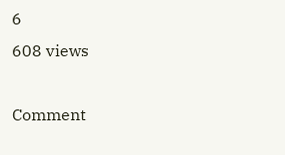6
608 views

Comment